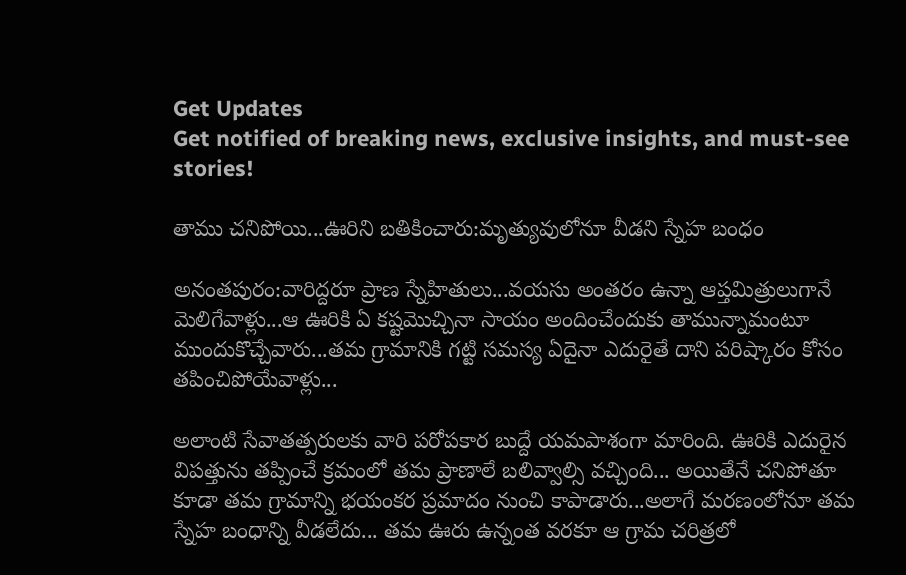Get Updates
Get notified of breaking news, exclusive insights, and must-see stories!

తాము చనిపోయి...ఊరిని బతికించారు:మృత్యువులోనూ వీడని స్నేహ బంధం

అనంతపురం:వారిద్దరూ ప్రాణ స్నేహితులు...వయసు అంతరం ఉన్నా ఆప్తమిత్రులుగానే మెలిగేవాళ్లు...ఆ ఊరికి ఏ కష్టమొచ్చినా సాయం అందించేందుకు తామున్నామంటూ ముందుకొచ్చేవారు...తమ గ్రామానికి గట్టి సమస్య ఏదైనా ఎదురైతే దాని పరిష్కారం కోసం తపించిపోయేవాళ్లు...

అలాంటి సేవాతత్పరులకు వారి పరోపకార బుద్దే యమపాశంగా మారింది. ఊరికి ఎదురైన విపత్తును తప్పించే క్రమంలో తమ ప్రాణాలే బలివ్వాల్సి వచ్చింది... అయితేనే చనిపోతూ కూడా తమ గ్రామాన్ని భయంకర ప్రమాదం నుంచి కాపాడారు...అలాగే మరణంలోనూ తమ స్నేహ బంధాన్ని వీడలేదు... తమ ఊరు ఉన్నంత వరకూ ఆ గ్రామ చరిత్రలో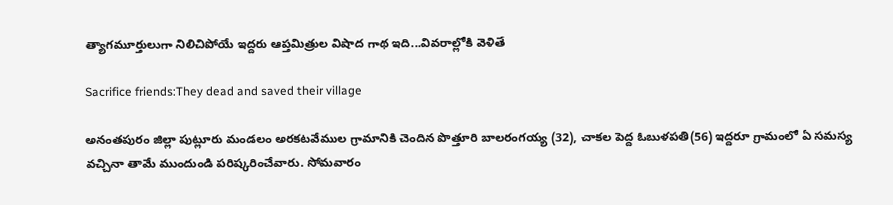త్యాగమూర్తులుగా నిలిచిపోయే ఇద్దరు ఆప్తమిత్రుల విషాద గాథ ఇది...వివరాల్లోకి వెళితే

Sacrifice friends:They dead and saved their village

అనంతపురం జిల్లా పుట్లూరు మండలం అరకటవేముల గ్రామానికి చెందిన పొత్తూరి బాలరంగయ్య (32), చాకల పెద్ద ఓబుళపతి(56) ఇద్దరూ గ్రామంలో ఏ సమస్య వచ్చినా తామే ముందుండి పరిష్కరించేవారు. సోమవారం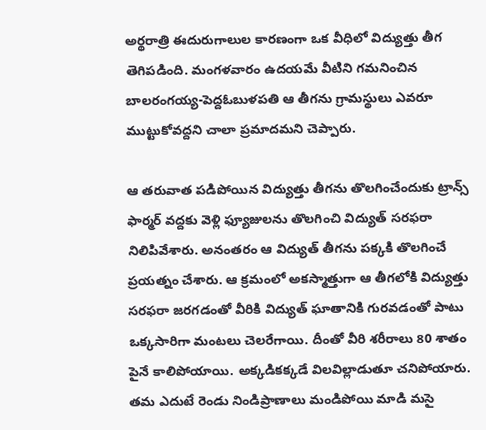అర్థరాత్రి ఈదురుగాలుల కారణంగా ఒక వీధిలో విద్యుత్తు తీగ తెగిపడింది. మంగళవారం ఉదయమే వీటిని గమనించిన బాలరంగయ్య-పెద్దఓబుళపతి ఆ తీగను గ్రామస్థులు ఎవరూ ముట్టుకోవద్దని చాలా ప్రమాదమని చెప్పారు.

ఆ తరువాత పడిపోయిన విద్యుత్తు తీగను తొలగించేందుకు ట్రాన్స్ ఫార్మర్ వద్దకు వెళ్లి ఫ్యూజులను తొలగించి విద్యుత్ సరఫరా నిలిపివేశారు. అనంతరం ఆ విద్యుత్ తీగను పక్కకి తొలగించే ప్రయత్నం చేశారు. ఆ క్రమంలో అకస్మాత్తుగా ఆ తీగలోకి విద్యుత్తు సరఫరా జరగడంతో వీరికి విద్యుత్ ఘాతానికి గురవడంతో పాటు ఒక్కసారిగా మంటలు చెలరేగాయి. దీంతో వీరి శరీరాలు 80 శాతం పైనే కాలిపోయాయి. అక్కడికక్కడే విలవిల్లాడుతూ చనిపోయారు. తమ ఎదుటే రెండు నిండిప్రాణాలు మండిపోయి మాడి మసై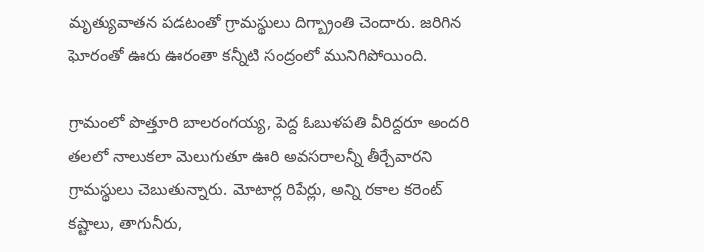మృత్యువాతన పడటంతో గ్రామస్థులు దిగ్బ్రాంతి చెందారు. జరిగిన ఘోరంతో ఊరు ఊరంతా కన్నీటి సంద్రంలో మునిగిపోయింది.

గ్రామంలో పొత్తూరి బాలరంగయ్య, పెద్ద ఓబుళపతి వీరిద్దరూ అందరి తలలో నాలుకలా మెలుగుతూ ఊరి అవసరాలన్నీ తీర్చేవారని గ్రామస్థులు చెబుతున్నారు. మోటార్ల రిపేర్లు, అన్ని రకాల కరెంట్ కష్టాలు, తాగునీరు,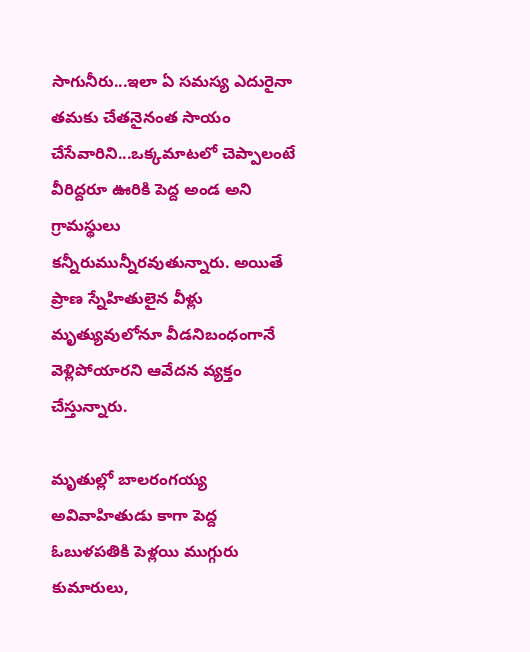సాగునీరు...ఇలా ఏ సమస్య ఎదురైనా తమకు చేతనైనంత సాయం చేసేవారిని...ఒక్కమాటలో చెప్పాలంటే వీరిద్దరూ ఊరికి పెద్ద అండ అని గ్రామస్థులు కన్నీరుమున్నీరవుతున్నారు. అయితే ప్రాణ స్నేహితులైన వీళ్లు మృత్యువులోనూ వీడనిబంధంగానే వెళ్లిపోయారని ఆవేదన వ్యక్తం చేస్తున్నారు.

మృతుల్లో బాలరంగయ్య అవివాహితుడు కాగా పెద్ద ఓబుళపతికి పెళ్లయి ముగ్గురు కుమారులు,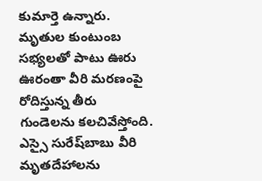కుమార్తె ఉన్నారు. మృతుల కుంటుంబ సభ్యలతో పాటు ఊరు ఊరంతా వీరి మరణంపై రోదిస్తున్న తీరు గుండెలను కలచివేస్తోంది. ఎస్సై సురేష్‌బాబు వీరి మృతదేహాలను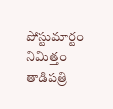పోస్టుమార్టం నిమిత్తం తాడిపత్రి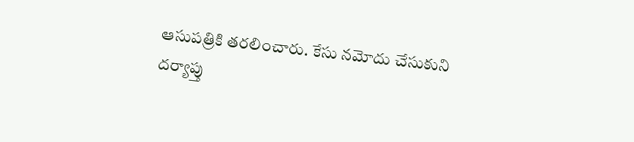ఆసుపత్రికి తరలించారు. కేసు నమోదు చేసుకుని దర్యాప్తు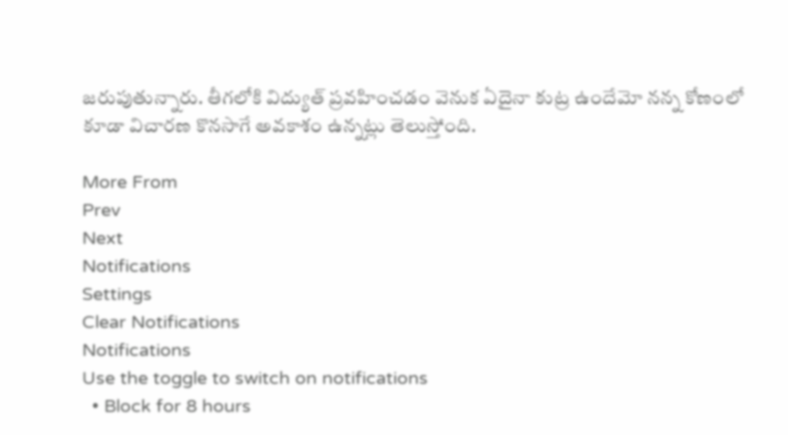జరుపుతున్నారు. తీగలోకి విద్యుత్ ప్రవహించడం వెనుక ఏదైనా కుట్ర ఉందేమో నన్న కోణంలో కూడా విచారణ కొనసాగే అవకాశం ఉన్నట్లు తెలుస్తోంది.

More From
Prev
Next
Notifications
Settings
Clear Notifications
Notifications
Use the toggle to switch on notifications
  • Block for 8 hours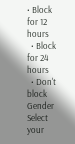• Block for 12 hours
  • Block for 24 hours
  • Don't block
Gender
Select your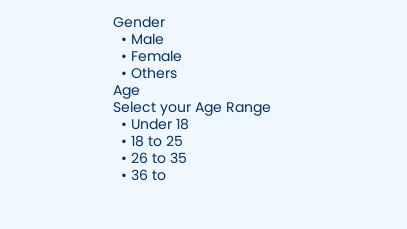Gender
  • Male
  • Female
  • Others
Age
Select your Age Range
  • Under 18
  • 18 to 25
  • 26 to 35
  • 36 to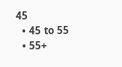45
  • 45 to 55
  • 55+